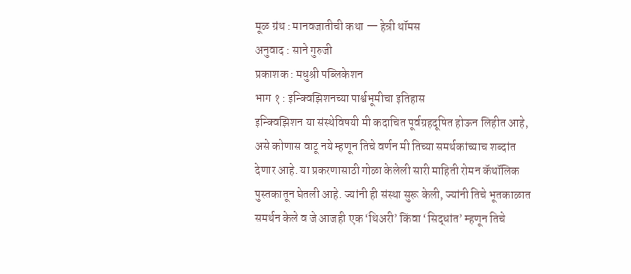मूळ ग्रंथ : मानवजातीची कथा — हेन्री थॉमस
अनुवाद : साने गुरुजी
प्रकाशक : मधुश्री पब्लिकेशन
भाग १ : इन्क्विझिशनच्या पार्श्वभूमीचा इतिहास
इन्क्विझिशन या संस्थेविषयी मी कदाचित पूर्वग्रहदूषित होऊन लिहीत आहे, असे कोणास वाटू नये म्हणून तिचे वर्णन मी तिच्या समर्थकांच्याच शब्दांत देणार आहे. या प्रकरणासाठी गोळा केलेली सारी माहिती रोमन कॅथॉलिक पुस्तकातून घेतली आहे. ज्यांनी ही संस्था सुरू केली, ज्यांनी तिचे भूतकाळात समर्थन केले व जे आजही एक ‘थिअरी’ किंवा ‘सिद्धांत’ म्हणून तिचे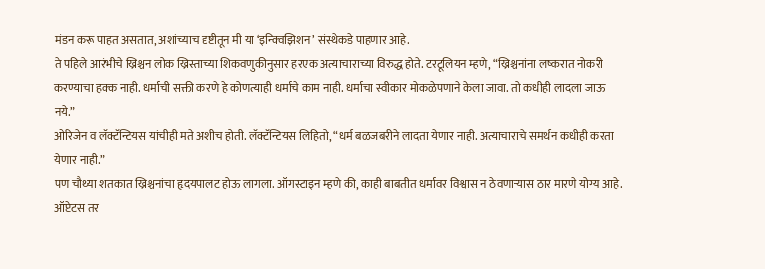मंडन करू पाहत असतात, अशांच्याच दृष्टीतून मी या ‘इन्क्विझिशन’ संस्थेकडे पाहणार आहे.
ते पहिले आरंभीचे ख्रिश्चन लोक ख्रिस्ताच्या शिकवणुकीनुसार हरएक अत्याचाराच्या विरुद्ध होते. टरटूलियन म्हणे, “ख्रिश्चनांना लष्करात नोकरी करण्याचा हक्क नाही. धर्माची सक्ती करणे हे कोणत्याही धर्माचे काम नाही. धर्माचा स्वीकार मोकळेपणाने केला जावा. तो कधीही लादला जाऊ नये.”
ओरिजेन व लॅक्टॅन्टियस यांचीही मते अशीच होती. लॅक्टॅन्टियस लिहितो, “धर्म बळजबरीने लादता येणार नाही. अत्याचाराचे समर्थन कधीही करता येणार नाही.”
पण चौथ्या शतकात ख्रिश्चनांचा हृदयपालट होऊ लागला. ऑगस्टाइन म्हणे की, काही बाबतीत धर्मावर विश्वास न ठेवणाऱ्यास ठार मारणे योग्य आहे. ऑप्टेटस तर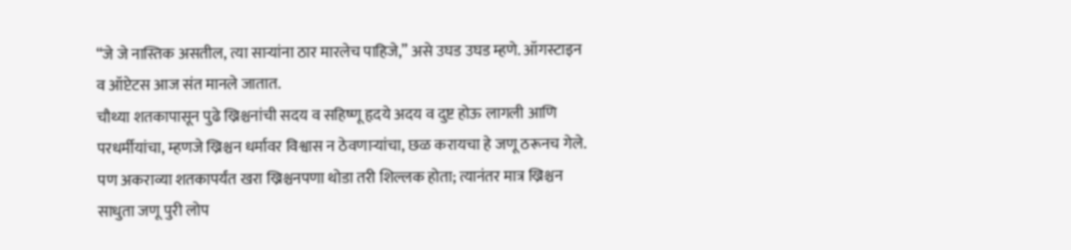“जे जे नास्तिक असतील, त्या साऱ्यांना ठार मारलेच पाहिजे,” असे उघड उघड म्हणे. ऑगस्टाइन व ऑप्टेटस आज संत मानले जातात.
चौथ्या शतकापासून पुढे ख्रिश्चनांची सदय व सहिष्णू हृदये अदय व दुष्ट होऊ लागली आणि परधर्मीयांचा, म्हणजे ख्रिश्चन धर्मावर विश्वास न ठेवणाऱ्यांचा, छळ करायचा हे जणू ठरूनच गेले.
पण अकराव्या शतकापर्यंत खरा ख्रिश्चनपणा थोडा तरी शिल्लक होता; त्यानंतर मात्र ख्रिश्चन साधुता जणू पुरी लोप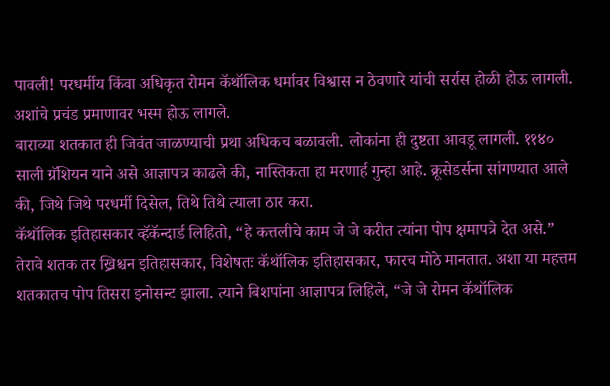पावली! परधर्मीय किंवा अधिकृत रोमन कॅथॉलिक धर्मावर विश्वास न ठेवणारे यांची सर्रास होळी होऊ लागली. अशांचे प्रचंड प्रमाणावर भस्म होऊ लागले.
बाराव्या शतकात ही जिवंत जाळण्याची प्रथा अधिकच बळावली. लोकांना ही दुष्टता आवडू लागली. ११४० साली ग्रॅशियन याने असे आज्ञापत्र काढले की, नास्तिकता हा मरणार्ह गुन्हा आहे. क्रूसेडर्सना सांगण्यात आले की, जिथे जिथे परधर्मी दिसेल, तिथे तिथे त्याला ठार करा.
कॅथॉलिक इतिहासकार व्हॅकॅन्दार्ड लिहितो, “हे कत्तलीचे काम जे जे करीत त्यांना पोप क्षमापत्रे देत असे.”
तेरावे शतक तर ख्रिश्चन इतिहासकार, विशेषतः कॅथॉलिक इतिहासकार, फारच मोठे मानतात. अशा या महत्तम शतकातच पोप तिसरा इनोसन्ट झाला. त्याने बिशपांना आज्ञापत्र लिहिले, “जे जे रोमन कॅथॉलिक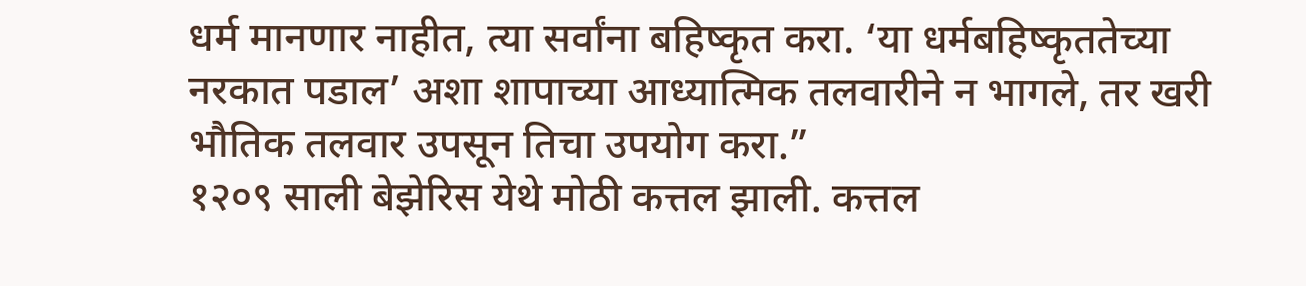धर्म मानणार नाहीत, त्या सर्वांना बहिष्कृत करा. ‘या धर्मबहिष्कृततेच्या नरकात पडाल’ अशा शापाच्या आध्यात्मिक तलवारीने न भागले, तर खरी भौतिक तलवार उपसून तिचा उपयोग करा.”
१२०९ साली बेझेरिस येथे मोठी कत्तल झाली. कत्तल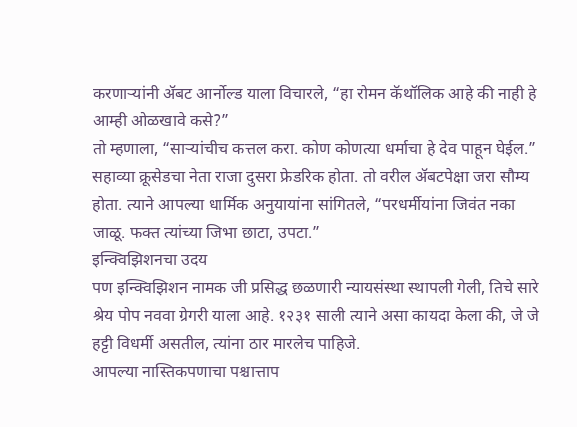करणाऱ्यांनी ॲबट आर्नोल्ड याला विचारले, “हा रोमन कॅथॉलिक आहे की नाही हे आम्ही ओळखावे कसे?”
तो म्हणाला, “साऱ्यांचीच कत्तल करा. कोण कोणत्या धर्माचा हे देव पाहून घेईल.”
सहाव्या क्रूसेडचा नेता राजा दुसरा फ्रेडरिक होता. तो वरील ॲबटपेक्षा जरा सौम्य होता. त्याने आपल्या धार्मिक अनुयायांना सांगितले, “परधर्मीयांना जिवंत नका जाळू. फक्त त्यांच्या जिभा छाटा, उपटा.”
इन्क्विझिशनचा उदय
पण इन्क्विझिशन नामक जी प्रसिद्ध छळणारी न्यायसंस्था स्थापली गेली, तिचे सारे श्रेय पोप नववा ग्रेगरी याला आहे. १२३१ साली त्याने असा कायदा केला की, जे जे हट्टी विधर्मी असतील, त्यांना ठार मारलेच पाहिजे.
आपल्या नास्तिकपणाचा पश्चात्ताप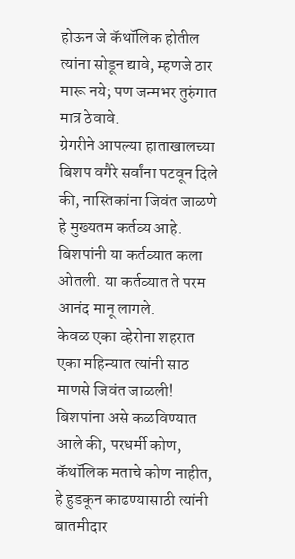होऊन जे कॅथॉलिक होतील त्यांना सोडून द्यावे, म्हणजे ठार मारू नये; पण जन्मभर तुरुंगात मात्र ठेवावे.
ग्रेगरीने आपल्या हाताखालच्या बिशप वगैरे सर्वांना पटवून दिले की, नास्तिकांना जिवंत जाळणे हे मुख्यतम कर्तव्य आहे. बिशपांनी या कर्तव्यात कला ओतली. या कर्तव्यात ते परम आनंद मानू लागले.
केवळ एका व्हेरोना शहरात एका महिन्यात त्यांनी साठ माणसे जिवंत जाळली!
बिशपांना असे कळविण्यात आले की, परधर्मी कोण, कॅथॉलिक मताचे कोण नाहीत, हे हुडकून काढण्यासाठी त्यांनी बातमीदार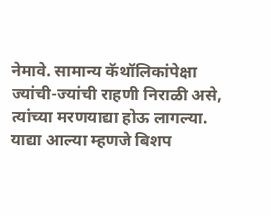नेमावे. सामान्य कॅथॉलिकांपेक्षा ज्यांची-ज्यांची राहणी निराळी असे, त्यांच्या मरणयाद्या होऊ लागल्या.
याद्या आल्या म्हणजे बिशप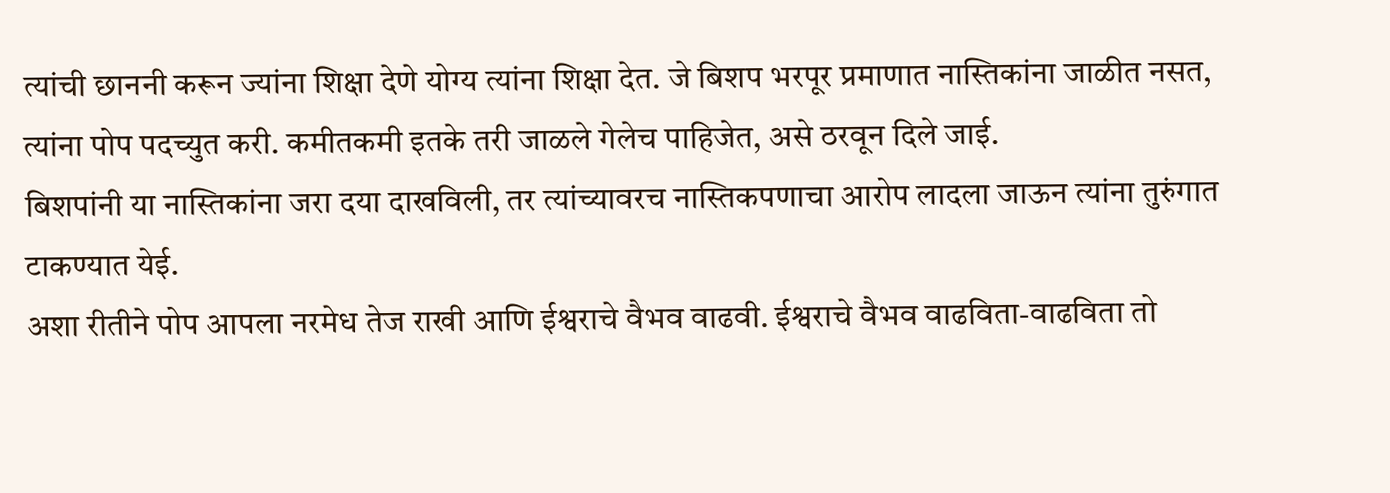त्यांची छाननी करून ज्यांना शिक्षा देणे योग्य त्यांना शिक्षा देत. जे बिशप भरपूर प्रमाणात नास्तिकांना जाळीत नसत, त्यांना पोप पदच्युत करी. कमीतकमी इतके तरी जाळले गेलेच पाहिजेत, असे ठरवून दिले जाई.
बिशपांनी या नास्तिकांना जरा दया दाखविली, तर त्यांच्यावरच नास्तिकपणाचा आरोप लादला जाऊन त्यांना तुरुंगात टाकण्यात येई.
अशा रीतीने पोप आपला नरमेध तेज राखी आणि ईश्वराचे वैभव वाढवी. ईश्वराचे वैभव वाढविता-वाढविता तो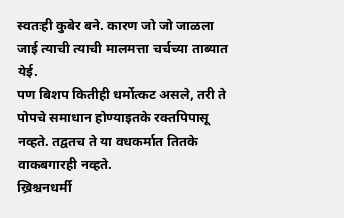स्वतःही कुबेर बने. कारण जो जो जाळला जाई त्याची त्याची मालमत्ता चर्चच्या ताब्यात येई.
पण बिशप कितीही धर्मोत्कट असले, तरी ते पोपचे समाधान होण्याइतके रक्तपिपासू नव्हते. तद्वतच ते या वधकर्मात तितके वाकबगारही नव्हते.
ख्रिश्चनधर्मी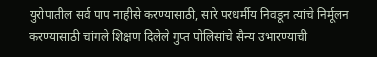युरोपातील सर्व पाप नाहीसे करण्यासाठी, सारे परधर्मीय निवडून त्यांचे निर्मूलन करण्यासाठी चांगले शिक्षण दिलेले गुप्त पोलिसांचे सैन्य उभारण्याची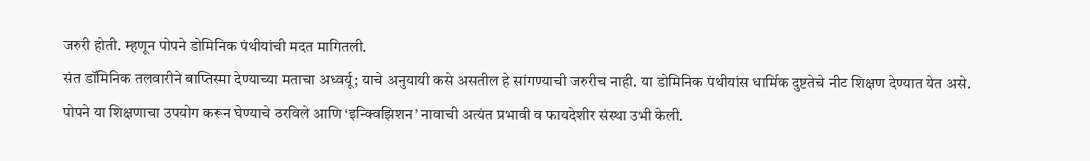जरुरी होती. म्हणून पोपने डोमिनिक पंथीयांची मदत मागितली.
संत डॉमिनिक तलवारीने बाप्तिस्मा देण्याच्या मताचा अध्वर्यू; याचे अनुयायी कसे असतील हे सांगण्याची जरुरीच नाही. या डोमिनिक पंथीयांस धार्मिक दुष्टतेचे नीट शिक्षण देण्यात येत असे.
पोपने या शिक्षणाचा उपयोग करून घेण्याचे ठरविले आणि ‘इन्क्विझिशन’ नावाची अत्यंत प्रभावी व फायदेशीर संस्था उभी केली.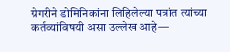ग्रेगरीने डोमिनिकांना लिहिलेल्या पत्रांत त्यांच्या कर्तव्यांविषयी असा उल्लेख आहे—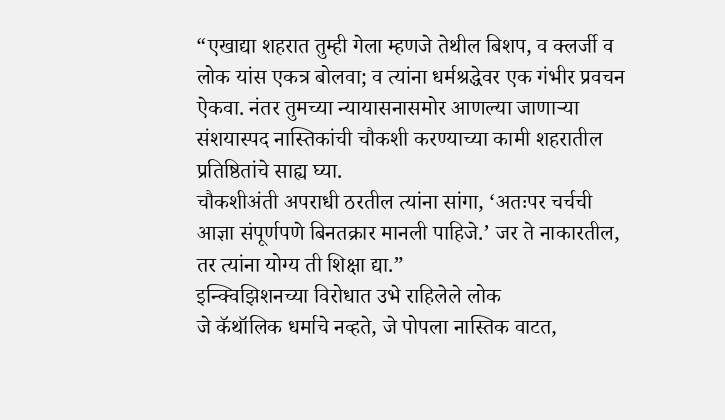“एखाद्या शहरात तुम्ही गेला म्हणजे तेथील बिशप, व क्लर्जी व लोक यांस एकत्र बोलवा; व त्यांना धर्मश्रद्धेवर एक गंभीर प्रवचन ऐकवा. नंतर तुमच्या न्यायासनासमोर आणल्या जाणाऱ्या संशयास्पद नास्तिकांची चौकशी करण्याच्या कामी शहरातील प्रतिष्ठितांचे साह्य घ्या.
चौकशीअंती अपराधी ठरतील त्यांना सांगा, ‘अतःपर चर्चची आज्ञा संपूर्णपणे बिनतक्रार मानली पाहिजे.’ जर ते नाकारतील, तर त्यांना योग्य ती शिक्षा द्या.”
इन्क्विझिशनच्या विरोधात उभे राहिलेले लोक
जे कॅथॉलिक धर्माचे नव्हते, जे पोपला नास्तिक वाटत,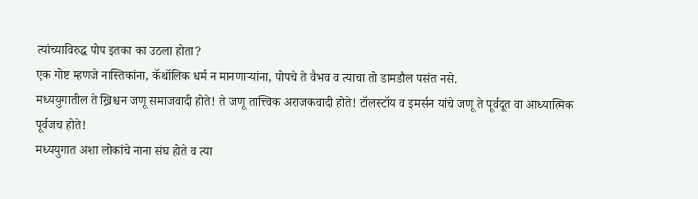त्यांच्याविरुद्ध पोप इतका का उठला होता?
एक गोष्ट म्हणजे नास्तिकांना, कॅथॉलिक धर्म न मानणाऱ्यांना, पोपचे ते वैभव व त्याचा तो डामडौल पसंत नसे.
मध्ययुगातील ते ख्रिश्चन जणू समाजवादी होते! ते जणू तात्त्विक अराजकवादी होते! टॉलस्टॉय व इमर्सन यांचे जणू ते पूर्वदूत वा आध्यात्मिक पूर्वजच होते!
मध्ययुगात अशा लोकांचे नाना संघ होते व त्या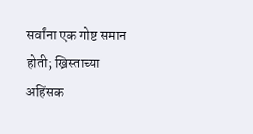सर्वांना एक गोष्ट समान होती; ख्रिस्ताच्या अहिंसक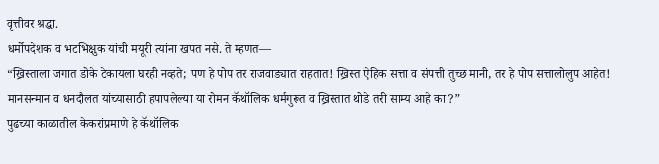वृत्तीवर श्रद्धा.
धर्मोपदेशक व भटभिक्षुक यांची मयूरी त्यांना खपत नसे. ते म्हणत—
“ख्रिस्ताला जगात डोके टेकायला घरही नव्हते; पण हे पोप तर राजवाड्यात राहतात! ख्रिस्त ऐहिक सत्ता व संपत्ती तुच्छ मानी, तर हे पोप सत्तालोलुप आहेत! मानसन्मान व धनदौलत यांच्यासाठी हपापलेल्या या रोमन कॅथॉलिक धर्मगुरूत व ख्रिस्तात थोडे तरी साम्य आहे का?”
पुढच्या काळातील केकरांप्रमाणे हे कॅथॉलिक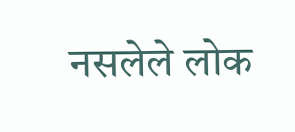नसलेले लोक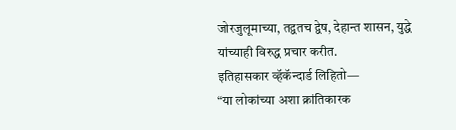जोरजुलूमाच्या, तद्वतच द्वेष, देहान्त शासन, युद्धे यांच्याही विरुद्ध प्रचार करीत.
इतिहासकार व्हॅकॅन्दार्ड लिहितो—
“या लोकांच्या अशा क्रांतिकारक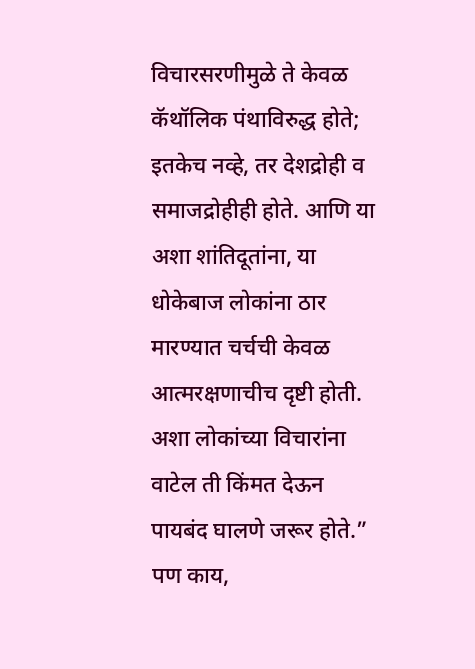विचारसरणीमुळे ते केवळ कॅथॉलिक पंथाविरुद्ध होते; इतकेच नव्हे, तर देशद्रोही व समाजद्रोहीही होते. आणि या अशा शांतिदूतांना, या धोकेबाज लोकांना ठार मारण्यात चर्चची केवळ आत्मरक्षणाचीच दृष्टी होती. अशा लोकांच्या विचारांना वाटेल ती किंमत देऊन पायबंद घालणे जरूर होते.”
पण काय,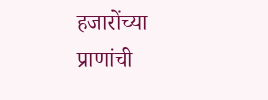हजारोंच्या प्राणांची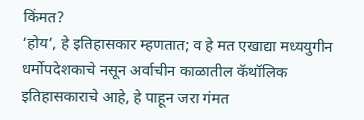किंमत?
‘होय’, हे इतिहासकार म्हणतात; व हे मत एखाद्या मध्ययुगीन धर्मोपदेशकाचे नसून अर्वाचीन काळातील कॅथॉलिक इतिहासकाराचे आहे, हे पाहून जरा गंमत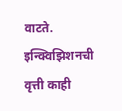वाटते.
इन्क्विझिशनची वृत्ती काही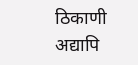ठिकाणी अद्यापि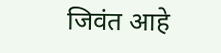जिवंत आहे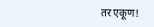तर एकूण!